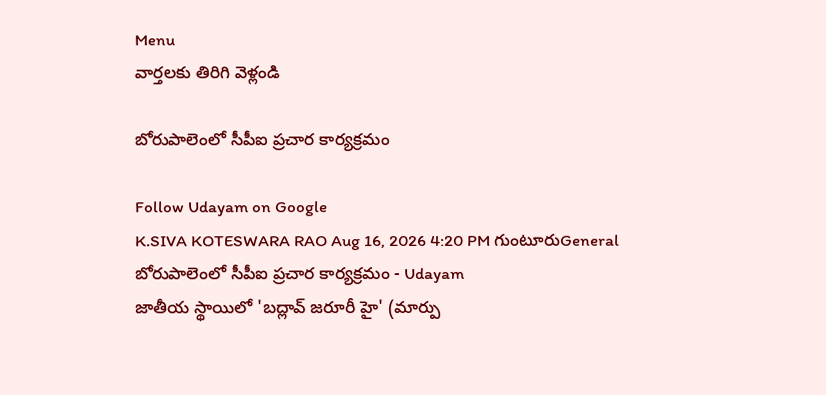Menu
వార్తలకు తిరిగి వెళ్లండి

బోరుపాలెంలో సీపీఐ ప్రచార కార్యక్రమం

Follow Udayam on Google
K.SIVA KOTESWARA RAO Aug 16, 2026 4:20 PM గుంటూరుGeneral
బోరుపాలెంలో సీపీఐ ప్రచార కార్యక్రమం - Udayam
జాతీయ స్థాయిలో 'బద్లావ్ జరూరీ హై' (మార్పు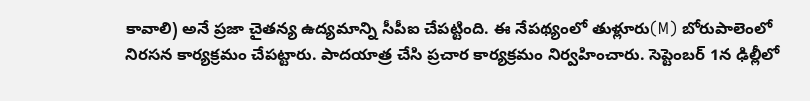కావాలి) అనే ప్రజా చైతన్య ఉద్యమాన్ని సీపీఐ చేపట్టింది. ఈ నేపథ్యంలో తుళ్లూరు(M) బోరుపాలెంలో నిరసన కార్యక్రమం చేపట్టారు. పాదయాత్ర చేసి ప్రచార కార్యక్రమం నిర్వహించారు. సెప్టెంబర్ 1న ఢిల్లీలో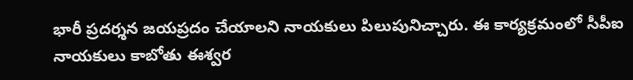భారీ ప్రదర్శన జయప్రదం చేయాలని నాయకులు పిలుపునిచ్చారు. ఈ కార్యక్రమంలో సీపీఐ నాయకులు కాబోతు ఈశ్వర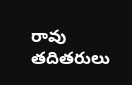రావు తదితరులు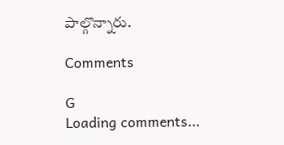పాల్గొన్నారు.

Comments

G
Loading comments...